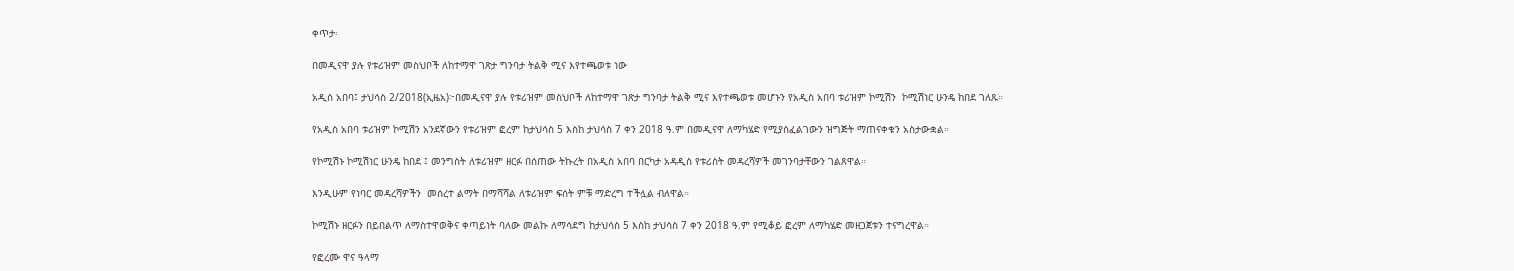ቀጥታ፡

በመዲናዋ ያሉ የቱሪዝም መስህቦች ለከተማዋ ገጽታ ግንባታ ትልቅ ሚና እየተጫወቱ ነው

አዲስ አበባ፤ ታህሳስ 2/2018(ኢዜአ)፦በመዲናዋ ያሉ የቱሪዝም መስህቦች ለከተማዋ ገጽታ ግንባታ ትልቅ ሚና እየተጫወቱ መሆኑን የአዲስ አበባ ቱሪዝም ኮሚሽን  ኮሚሽነር ሁንዴ ከበደ ገለጹ።

የአዲስ አበባ ቱሪዝም ኮሚሽን አንደኛውን የቱሪዝም ፎረም ከታህሳስ 5 እስከ ታህሳስ 7 ቀን 2018 ዓ.ም በመዲናዋ ለማካሄድ የሚያስፈልገውን ዝግጅት ማጠናቀቁን አስታውቋል።

የኮሚሽኑ ኮሚሽነር ሁንዴ ከበደ ፤ መንግስት ለቱሪዝም ዘርፉ በሰጠው ትኩረት በአዲስ አበባ በርካታ አዳዲስ የቱሪስት መዳረሻዎች መገንባታቸውን ገልጸዋል።

እንዲሁም የነባር መዳረሻዎችን  መሰረተ ልማት በማሻሻል ለቱሪዝም ፍሰት ምቹ ማድረግ ተችሏል ብለዋል።

ኮሚሽኑ ዘርፉን በይበልጥ ለማስተዋወቅና ቀጣይነት ባለው መልኩ ለማሳደግ ከታህሳስ 5 እስከ ታህሳስ 7 ቀን 2018 ዓ.ም የሚቆይ ፎረም ለማካሄድ መዘጋጀቱን ተናግረዋል።

የፎረሙ ዋና ዓላማ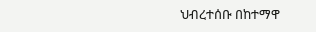ህብረተሰቡ በከተማዋ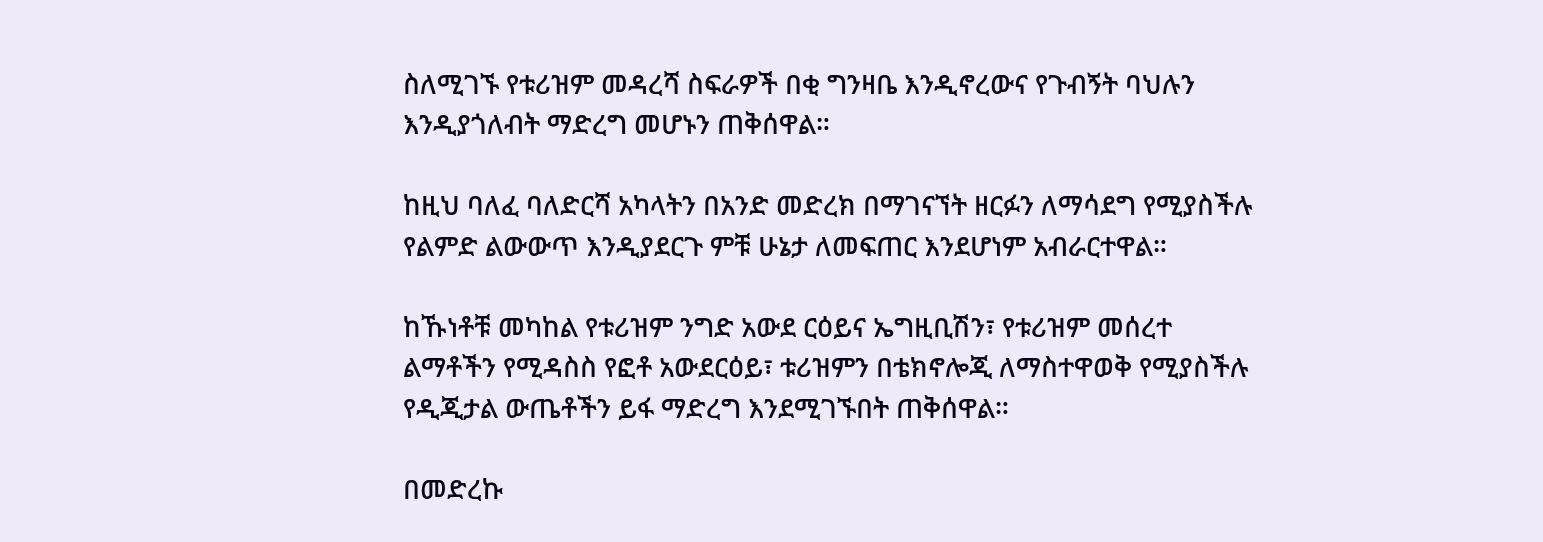ስለሚገኙ የቱሪዝም መዳረሻ ስፍራዎች በቂ ግንዛቤ እንዲኖረውና የጉብኝት ባህሉን እንዲያጎለብት ማድረግ መሆኑን ጠቅሰዋል።

ከዚህ ባለፈ ባለድርሻ አካላትን በአንድ መድረክ በማገናኘት ዘርፉን ለማሳደግ የሚያስችሉ የልምድ ልውውጥ እንዲያደርጉ ምቹ ሁኔታ ለመፍጠር እንደሆነም አብራርተዋል።

ከኹነቶቹ መካከል የቱሪዝም ንግድ አውደ ርዕይና ኤግዚቢሽን፣ የቱሪዝም መሰረተ ልማቶችን የሚዳስስ የፎቶ አውደርዕይ፣ ቱሪዝምን በቴክኖሎጂ ለማስተዋወቅ የሚያስችሉ የዲጂታል ውጤቶችን ይፋ ማድረግ እንደሚገኙበት ጠቅሰዋል።

በመድረኩ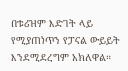በቱሪዝም እድገት ላይ የሚያጠነጥን የፓናል ውይይት እንደሚደረግም አክለዋል።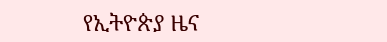የኢትዮጵያ ዜና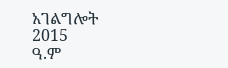አገልግሎት
2015
ዓ.ም